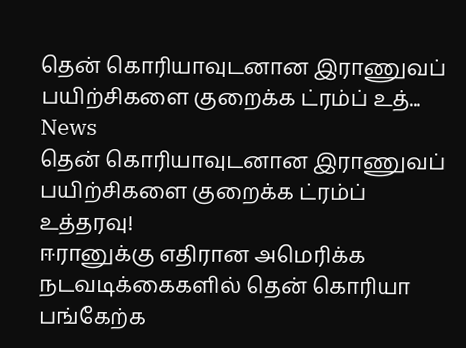தென் கொரியாவுடனான இராணுவப் பயிற்சிகளை குறைக்க ட்ரம்ப் உத்...
News
தென் கொரியாவுடனான இராணுவப் பயிற்சிகளை குறைக்க ட்ரம்ப் உத்தரவு!
ஈரானுக்கு எதிரான அமெரிக்க நடவடிக்கைகளில் தென் கொரியா பங்கேற்க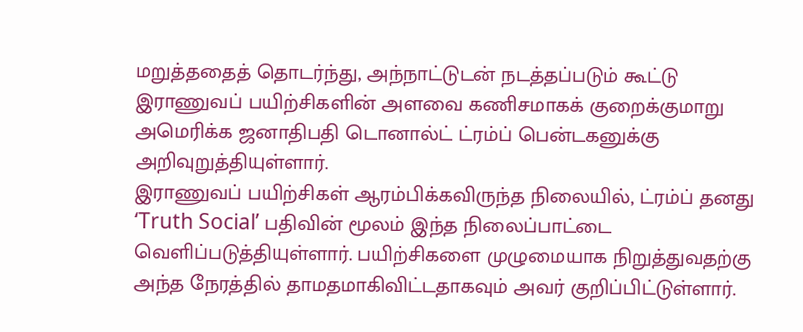மறுத்ததைத் தொடர்ந்து, அந்நாட்டுடன் நடத்தப்படும் கூட்டு இராணுவப் பயிற்சிகளின் அளவை கணிசமாகக் குறைக்குமாறு அமெரிக்க ஜனாதிபதி டொனால்ட் ட்ரம்ப் பென்டகனுக்கு அறிவுறுத்தியுள்ளார்.
இராணுவப் பயிற்சிகள் ஆரம்பிக்கவிருந்த நிலையில், ட்ரம்ப் தனது ‘Truth Social’ பதிவின் மூலம் இந்த நிலைப்பாட்டை வெளிப்படுத்தியுள்ளார். பயிற்சிகளை முழுமையாக நிறுத்துவதற்கு அந்த நேரத்தில் தாமதமாகிவிட்டதாகவும் அவர் குறிப்பிட்டுள்ளார்.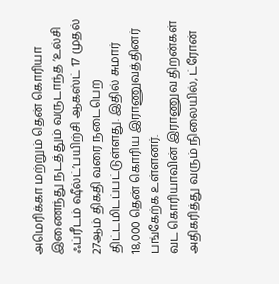அமெரிக்கா மற்றும் தென் கொரியா இணைந்து நடத்தும் வருடாந்த ‘உல்சி ஃப்ரீடம் ஷீல்ட்’பயிற்சி ஆகஸ்ட் 17 முதல் 27ஆம் திகதி வரை நடைபெற திட்டமிடப்பட்டுள்ளது. இதில் சுமார் 18,000 தென் கொரிய இராணுவத்தினர் பங்கேற்க உள்ளனர்.
வட கொரியாவின் இராணுவ திறன்கள் அதிகரித்து வரும் நிலையில், ட்ரோன்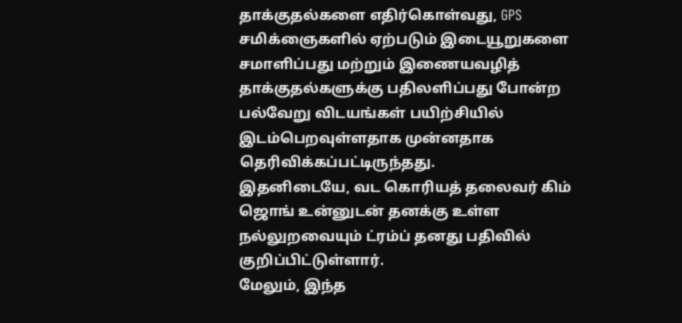தாக்குதல்களை எதிர்கொள்வது, GPS சமிக்ஞைகளில் ஏற்படும் இடையூறுகளை சமாளிப்பது மற்றும் இணையவழித் தாக்குதல்களுக்கு பதிலளிப்பது போன்ற பல்வேறு விடயங்கள் பயிற்சியில் இடம்பெறவுள்ளதாக முன்னதாக தெரிவிக்கப்பட்டிருந்தது.
இதனிடையே, வட கொரியத் தலைவர் கிம் ஜொங் உன்னுடன் தனக்கு உள்ள நல்லுறவையும் ட்ரம்ப் தனது பதிவில் குறிப்பிட்டுள்ளார்.
மேலும், இந்த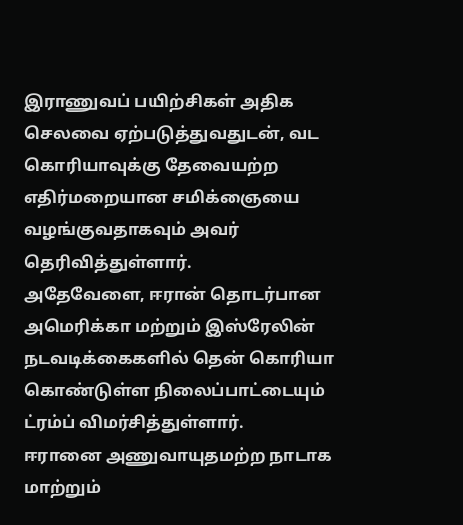இராணுவப் பயிற்சிகள் அதிக செலவை ஏற்படுத்துவதுடன், வட கொரியாவுக்கு தேவையற்ற எதிர்மறையான சமிக்ஞையை வழங்குவதாகவும் அவர் தெரிவித்துள்ளார்.
அதேவேளை, ஈரான் தொடர்பான அமெரிக்கா மற்றும் இஸ்ரேலின் நடவடிக்கைகளில் தென் கொரியா கொண்டுள்ள நிலைப்பாட்டையும் ட்ரம்ப் விமர்சித்துள்ளார்.
ஈரானை அணுவாயுதமற்ற நாடாக மாற்றும்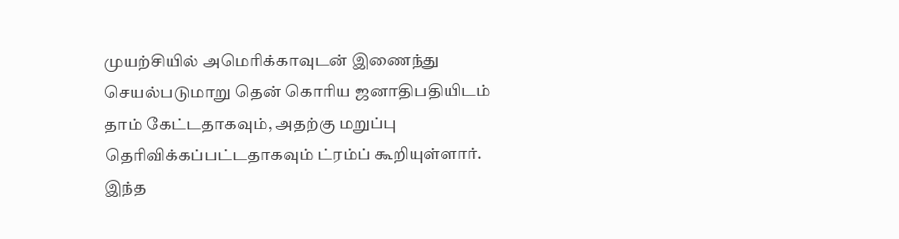முயற்சியில் அமெரிக்காவுடன் இணைந்து செயல்படுமாறு தென் கொரிய ஜனாதிபதியிடம் தாம் கேட்டதாகவும், அதற்கு மறுப்பு தெரிவிக்கப்பட்டதாகவும் ட்ரம்ப் கூறியுள்ளார்.
இந்த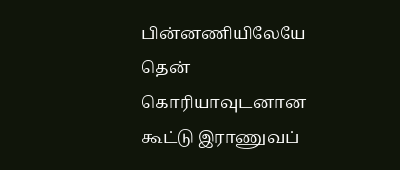பின்னணியிலேயே தென் கொரியாவுடனான கூட்டு இராணுவப்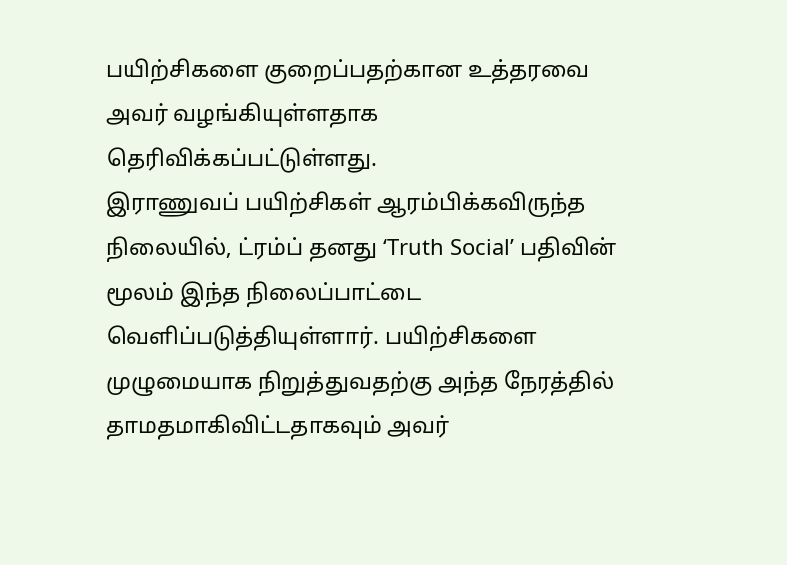பயிற்சிகளை குறைப்பதற்கான உத்தரவை அவர் வழங்கியுள்ளதாக தெரிவிக்கப்பட்டுள்ளது.
இராணுவப் பயிற்சிகள் ஆரம்பிக்கவிருந்த நிலையில், ட்ரம்ப் தனது ‘Truth Social’ பதிவின் மூலம் இந்த நிலைப்பாட்டை வெளிப்படுத்தியுள்ளார். பயிற்சிகளை முழுமையாக நிறுத்துவதற்கு அந்த நேரத்தில் தாமதமாகிவிட்டதாகவும் அவர்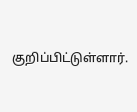குறிப்பிட்டுள்ளார்.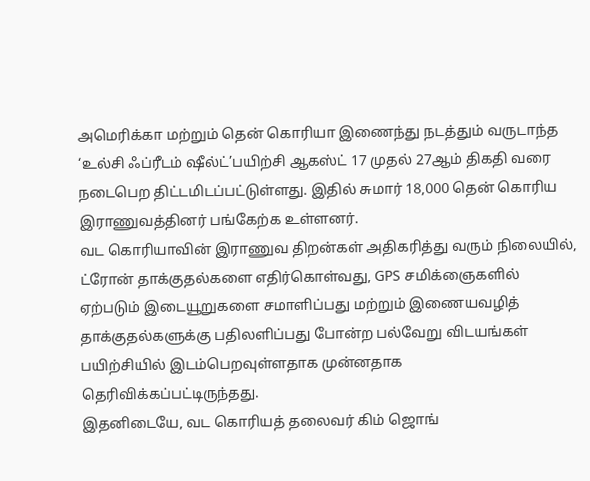அமெரிக்கா மற்றும் தென் கொரியா இணைந்து நடத்தும் வருடாந்த ‘உல்சி ஃப்ரீடம் ஷீல்ட்’பயிற்சி ஆகஸ்ட் 17 முதல் 27ஆம் திகதி வரை நடைபெற திட்டமிடப்பட்டுள்ளது. இதில் சுமார் 18,000 தென் கொரிய இராணுவத்தினர் பங்கேற்க உள்ளனர்.
வட கொரியாவின் இராணுவ திறன்கள் அதிகரித்து வரும் நிலையில், ட்ரோன் தாக்குதல்களை எதிர்கொள்வது, GPS சமிக்ஞைகளில் ஏற்படும் இடையூறுகளை சமாளிப்பது மற்றும் இணையவழித் தாக்குதல்களுக்கு பதிலளிப்பது போன்ற பல்வேறு விடயங்கள் பயிற்சியில் இடம்பெறவுள்ளதாக முன்னதாக தெரிவிக்கப்பட்டிருந்தது.
இதனிடையே, வட கொரியத் தலைவர் கிம் ஜொங்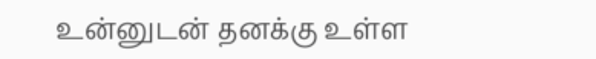உன்னுடன் தனக்கு உள்ள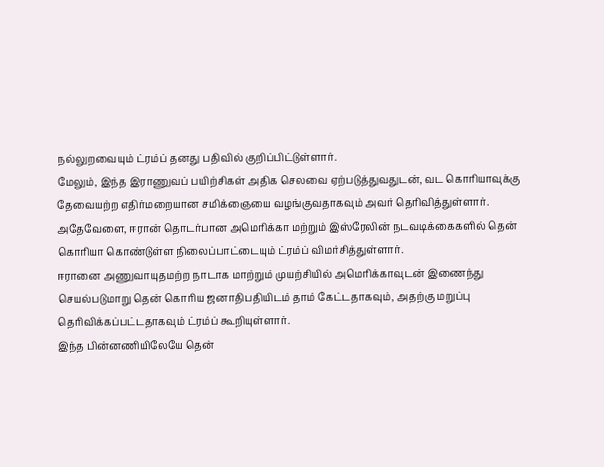நல்லுறவையும் ட்ரம்ப் தனது பதிவில் குறிப்பிட்டுள்ளார்.
மேலும், இந்த இராணுவப் பயிற்சிகள் அதிக செலவை ஏற்படுத்துவதுடன், வட கொரியாவுக்கு தேவையற்ற எதிர்மறையான சமிக்ஞையை வழங்குவதாகவும் அவர் தெரிவித்துள்ளார்.
அதேவேளை, ஈரான் தொடர்பான அமெரிக்கா மற்றும் இஸ்ரேலின் நடவடிக்கைகளில் தென் கொரியா கொண்டுள்ள நிலைப்பாட்டையும் ட்ரம்ப் விமர்சித்துள்ளார்.
ஈரானை அணுவாயுதமற்ற நாடாக மாற்றும் முயற்சியில் அமெரிக்காவுடன் இணைந்து செயல்படுமாறு தென் கொரிய ஜனாதிபதியிடம் தாம் கேட்டதாகவும், அதற்கு மறுப்பு தெரிவிக்கப்பட்டதாகவும் ட்ரம்ப் கூறியுள்ளார்.
இந்த பின்னணியிலேயே தென்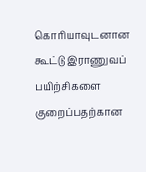கொரியாவுடனான கூட்டு இராணுவப் பயிற்சிகளை குறைப்பதற்கான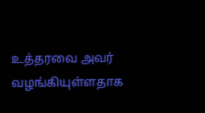உத்தரவை அவர் வழங்கியுள்ளதாக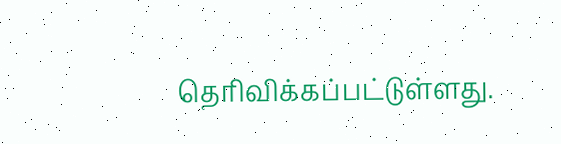தெரிவிக்கப்பட்டுள்ளது.